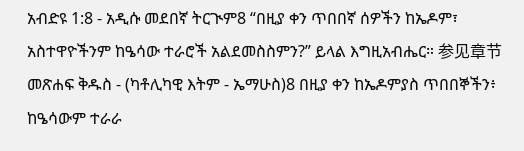አብድዩ 1:8 - አዲሱ መደበኛ ትርጒም8 “በዚያ ቀን ጥበበኛ ሰዎችን ከኤዶም፣ አስተዋዮችንም ከዔሳው ተራሮች አልደመስስምን?” ይላል እግዚአብሔር። 参见章节መጽሐፍ ቅዱስ - (ካቶሊካዊ እትም - ኤማሁስ)8 በዚያ ቀን ከኤዶምያስ ጥበበኞችን፥ ከዔሳውም ተራራ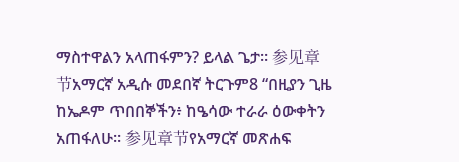ማስተዋልን አላጠፋምን? ይላል ጌታ። 参见章节አማርኛ አዲሱ መደበኛ ትርጉም8 “በዚያን ጊዜ ከኤዶም ጥበበኞችን፥ ከዔሳው ተራራ ዕውቀትን አጠፋለሁ። 参见章节የአማርኛ መጽሐፍ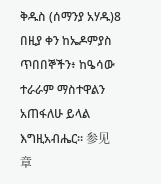ቅዱስ (ሰማንያ አሃዱ)8 በዚያ ቀን ከኤዶምያስ ጥበበኞችን፥ ከዔሳው ተራራም ማስተዋልን አጠፋለሁ ይላል እግዚአብሔር። 参见章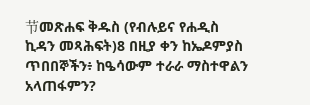节መጽሐፍ ቅዱስ (የብሉይና የሐዲስ ኪዳን መጻሕፍት)8 በዚያ ቀን ከኤዶምያስ ጥበበኞችን፥ ከዔሳውም ተራራ ማስተዋልን አላጠፋምን?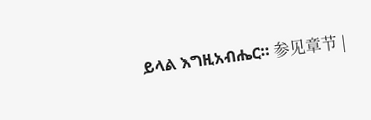ይላል እግዚአብሔር። 参见章节 |